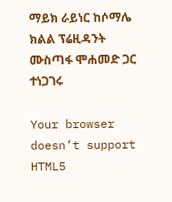ማይክ ራይነር ከሶማሌ ክልል ፕሬዚዳንት ሙስጣፋ ሞሐመድ ጋር ተነጋገሩ

Your browser doesn’t support HTML5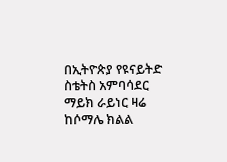በኢትዮጵያ የዩናይትድ ስቴትስ አምባሳደር ማይክ ራይነር ዛሬ ከሶማሌ ክልል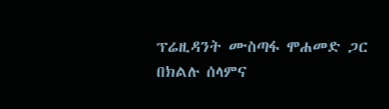ፕሬዚዳንት ሙስጣፋ ሞሐመድ ጋር በክልሉ ሰላምና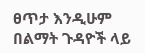ፀጥታ እንዲሁም በልማት ጉዳዮች ላይ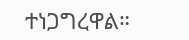ተነጋግረዋል።